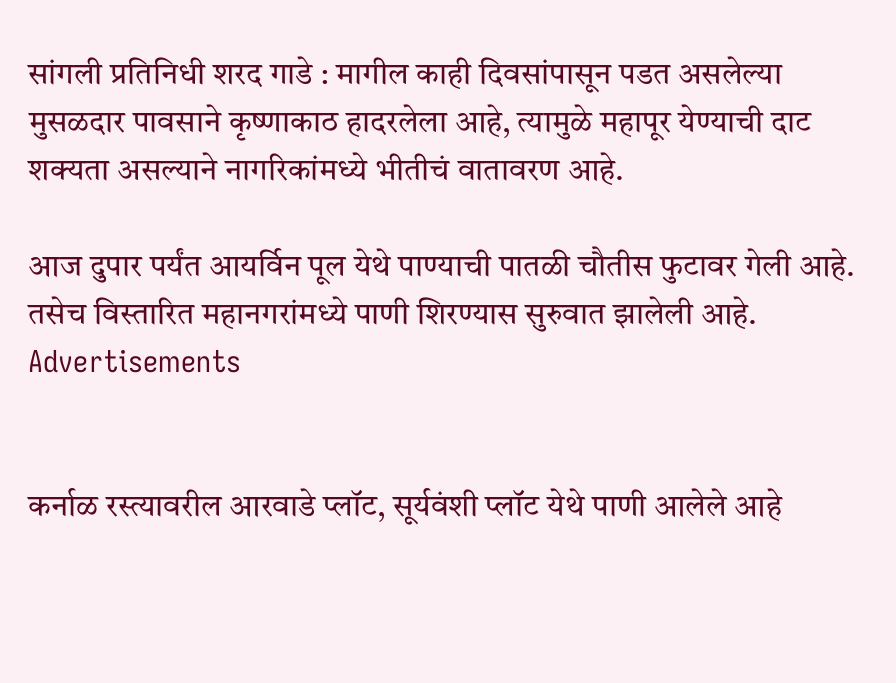सांगली प्रतिनिधी शरद गाडे : मागील काही दिवसांपासून पडत असलेल्या मुसळदार पावसाने कृष्णाकाठ हादरलेला आहे, त्यामुळे महापूर येण्याची दाट शक्यता असल्याने नागरिकांमध्ये भीतीचं वातावरण आहे.

आज दुपार पर्यंत आयर्विन पूल येथे पाण्याची पातळी चौतीस फुटावर गेली आहे. तसेच विस्तारित महानगरांमध्ये पाणी शिरण्यास सुरुवात झालेली आहे.
Advertisements


कर्नाळ रस्त्यावरील आरवाडे प्लॉट, सूर्यवंशी प्लॉट येथे पाणी आलेले आहे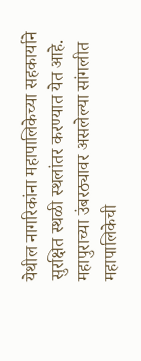येथील नागरिकांना महापालिकेच्या सहकार्याने सुरक्षित स्थळी स्थलांतर करण्यात येत आहे.
महापुराच्या उंबरठ्यावर असलेल्या सांगलीत महापालिकेची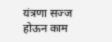यंत्रणा सज्ज होऊन काम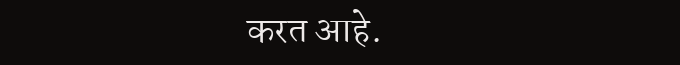करत आहे.